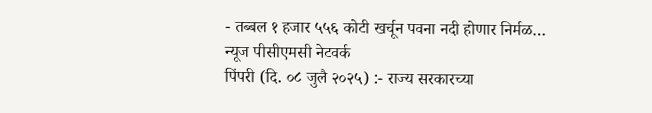- तब्बल १ हजार ५५६ कोटी खर्चून पवना नदी होणार निर्मळ…
न्यूज पीसीएमसी नेटवर्क
पिंपरी (दि. ०८ जुलै २०२५) :- राज्य सरकारच्या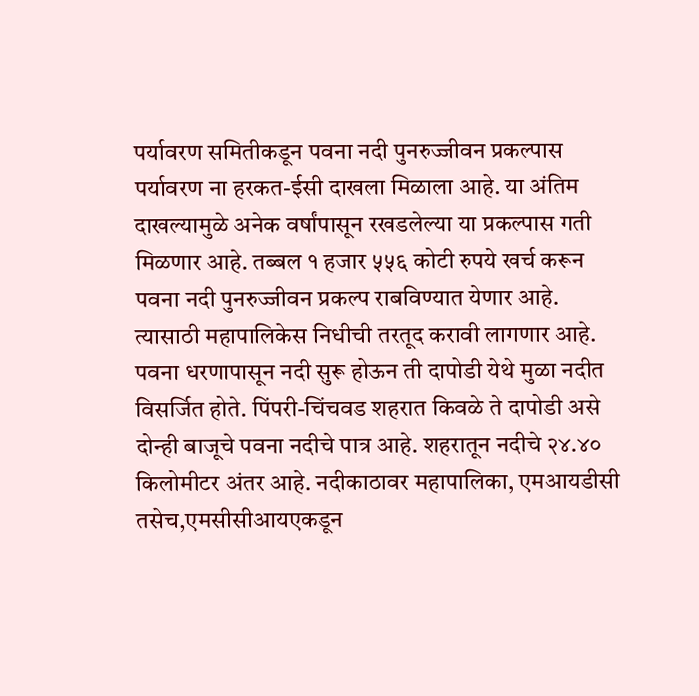पर्यावरण समितीकडून पवना नदी पुनरुज्जीवन प्रकल्पास पर्यावरण ना हरकत-ईसी दाखला मिळाला आहे. या अंतिम दाखल्यामुळे अनेक वर्षांपासून रखडलेल्या या प्रकल्पास गती मिळणार आहे. तब्बल १ हजार ५५६ कोटी रुपये खर्च करून पवना नदी पुनरुज्जीवन प्रकल्प राबविण्यात येणार आहे. त्यासाठी महापालिकेस निधीची तरतूद करावी लागणार आहे.
पवना धरणापासून नदी सुरू होऊन ती दापोडी येथे मुळा नदीत विसर्जित होते. पिंपरी-चिंचवड शहरात किवळे ते दापोडी असे दोन्ही बाजूचे पवना नदीचे पात्र आहे. शहरातून नदीचे २४.४० किलोमीटर अंतर आहे. नदीकाठावर महापालिका, एमआयडीसी तसेच,एमसीसीआयएकडून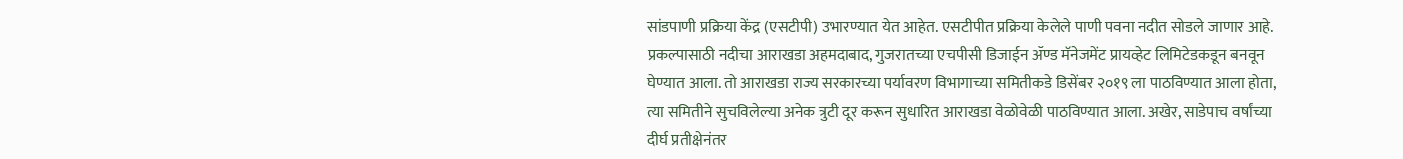सांडपाणी प्रक्रिया केंद्र (एसटीपी) उभारण्यात येत आहेत. एसटीपीत प्रक्रिया केलेले पाणी पवना नदीत सोडले जाणार आहे.
प्रकल्पासाठी नदीचा आराखडा अहमदाबाद, गुजरातच्या एचपीसी डिजाईन ॲण्ड मॅनेजमेंट प्रायव्हेट लिमिटेडकडून बनवून घेण्यात आला. तो आराखडा राज्य सरकारच्या पर्यावरण विभागाच्या समितीकडे डिसेंबर २०१९ ला पाठविण्यात आला होता, त्या समितीने सुचविलेल्या अनेक त्रुटी दूर करून सुधारित आराखडा वेळोवेळी पाठविण्यात आला. अखेर, साडेपाच वर्षांच्या दीर्घ प्रतीक्षेनंतर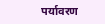पर्यावरण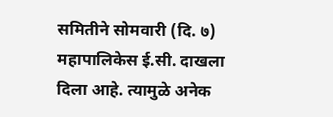समितीने सोमवारी (दि. ७) महापालिकेस ई.सी. दाखला दिला आहे. त्यामुळे अनेक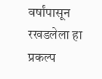वर्षांपासून रखडलेला हा प्रकल्प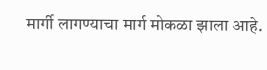मार्गी लागण्याचा मार्ग मोकळा झाला आहे.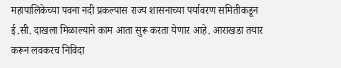महापालिकेच्या पवना नदी प्रकल्पास राज्य शासनाच्या पर्यावरण समितीकडून ई.सी. दाखला मिळाल्याने काम आता सुरू करता येणार आहे. आराखडा तयार करून लवकरच निविदा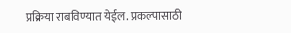प्रक्रिया राबविण्यात येईल. प्रकल्पासाठी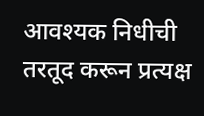आवश्यक निधीची तरतूद करून प्रत्यक्ष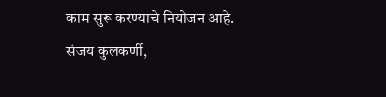काम सुरू करण्याचे नियोजन आहे.
संजय कुलकर्णी,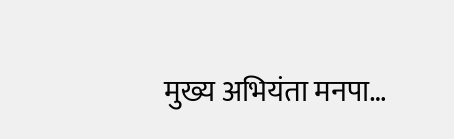मुख्य अभियंता मनपा…